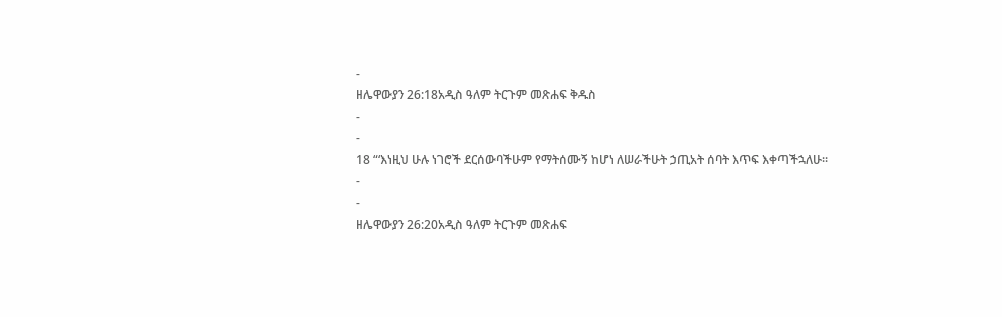-
ዘሌዋውያን 26:18አዲስ ዓለም ትርጉም መጽሐፍ ቅዱስ
-
-
18 “‘እነዚህ ሁሉ ነገሮች ደርሰውባችሁም የማትሰሙኝ ከሆነ ለሠራችሁት ኃጢአት ሰባት እጥፍ እቀጣችኋለሁ።
-
-
ዘሌዋውያን 26:20አዲስ ዓለም ትርጉም መጽሐፍ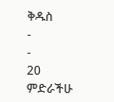ቅዱስ
-
-
20 ምድራችሁ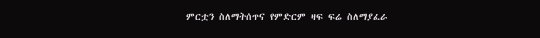ምርቷን ስለማትሰጥና የምድርም ዛፍ ፍሬ ስለማያፈራ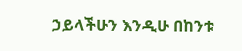ኃይላችሁን እንዲሁ በከንቱ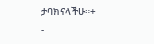ታባክናላችሁ።+
-